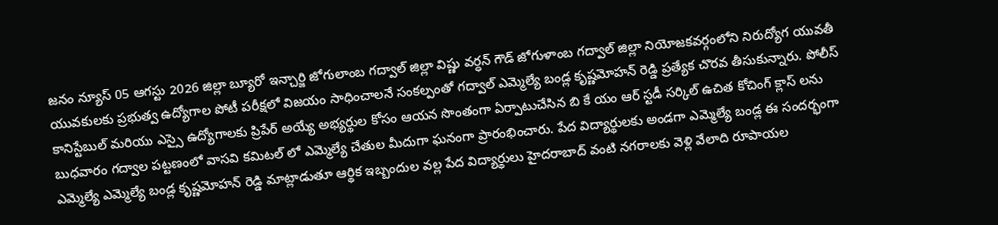జనం న్యూస్ 05 ఆగస్టు 2026 జిల్లా బ్యూరో ఇన్చార్జి జోగులాంబ గద్వాల్ జిల్లా విష్ణు వర్ధన్ గౌడ్ జోగుళాంబ గద్వాల్ జిల్లా నియోజకవర్గంలోని నిరుద్యోగ యువతీ యువకులకు ప్రభుత్వ ఉద్యోగాల పోటీ పరీక్షలో విజయం సాధించాలనే సంకల్పంతో గద్వాల్ ఎమ్మెల్యే బండ్ల కృష్ణమోహన్ రెడ్డి ప్రత్యేక చొరవ తీసుకున్నారు. పోలీస్ కానిస్టేబుల్ మరియు ఎస్సై ఉద్యోగాలకు ప్రిపేర్ అయ్యే అభ్యర్థుల కోసం ఆయన సొంతంగా ఏర్పాటుచేసిన బి కే యం ఆర్ స్టడీ సర్కిల్ ఉచిత కోచింగ్ క్లాస్ లను బుధవారం గద్వాల పట్టణంలో వాసవి కమిటల్ లో ఎమ్మెల్యే చేతుల మీదుగా ఘనంగా ప్రారంభించారు. పేద విద్యార్థులకు అండగా ఎమ్మెల్యే బండ్ల ఈ సందర్భంగా ఎమ్మెల్యే ఎమ్మెల్యే బండ్ల కృష్ణమోహన్ రెడ్డి మాట్లాడుతూ ఆర్థిక ఇబ్బందుల వల్ల పేద విద్యార్థులు హైదరాబాద్ వంటి నగరాలకు వెళ్లి వేలాది రూపాయల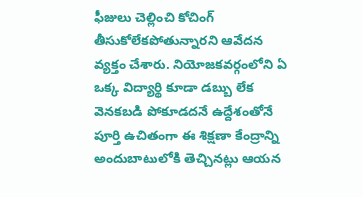ఫీజులు చెల్లించి కోచింగ్ తీసుకోలేకపోతున్నారని ఆవేదన వ్యక్తం చేశారు. నియోజకవర్గంలోని ఏ ఒక్క విద్యార్థి కూడా డబ్బు లేక వెనకబడి పోకూడదనే ఉద్దేశంతోనే పూర్తి ఉచితంగా ఈ శిక్షణా కేంద్రాన్ని అందుబాటులోకి తెచ్చినట్లు ఆయన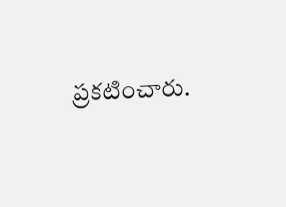ప్రకటించారు.